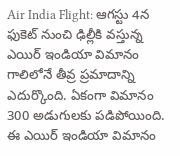Air India Flight: ఆగస్టు 4న ఫుకెట్ నుంచి ఢిల్లీకి వస్తున్న ఎయిర్ ఇండియా విమానం గాలిలోనే తీవ్ర ప్రమాదాన్ని ఎదుర్కొంది. ఏకంగా విమానం 300 అడుగులకు పడిపోయింది. ఈ ఎయిర్ ఇండియా విమానం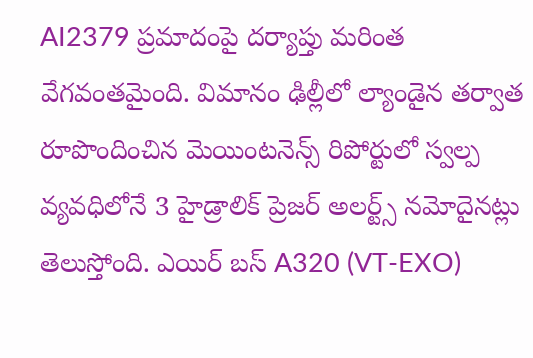AI2379 ప్రమాదంపై దర్యాప్తు మరింత వేగవంతమైంది. విమానం ఢిల్లీలో ల్యాండైన తర్వాత రూపొందించిన మెయింటనెన్స్ రిపోర్టులో స్వల్ప వ్యవధిలోనే 3 హైడ్రాలిక్ ప్రెజర్ అలర్ట్స్ నమోదైనట్లు తెలుస్తోంది. ఎయిర్ బస్ A320 (VT-EXO)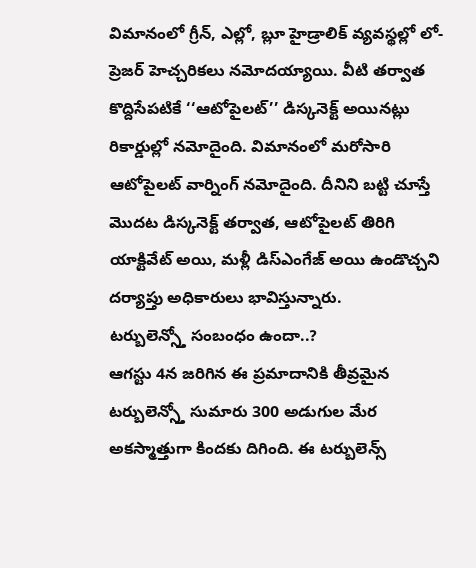విమానంలో గ్రీన్, ఎల్లో, బ్లూ హైడ్రాలిక్ వ్యవస్థల్లో లో-ప్రెజర్ హెచ్చరికలు నమోదయ్యాయి. వీటి తర్వాత కొద్దిసేపటికే ‘‘ఆటోపైలట్’’ డిస్కనెక్ట్ అయినట్లు రికార్డుల్లో నమోదైంది. విమానంలో మరోసారి ఆటోపైలట్ వార్నింగ్ నమోదైంది. దీనిని బట్టి చూస్తే మొదట డిస్కనెక్ట్ తర్వాత, ఆటోపైలట్ తిరిగి యాక్టివేట్ అయి, మళ్లీ డిస్ఎంగేజ్ అయి ఉండొచ్చని దర్యాప్తు అధికారులు భావిస్తున్నారు.
టర్బులెన్స్తో సంబంధం ఉందా..?
ఆగస్టు 4న జరిగిన ఈ ప్రమాదానికి తీవ్రమైన టర్బులెన్స్తో సుమారు 300 అడుగుల మేర అకస్మాత్తుగా కిందకు దిగింది. ఈ టర్బులెన్స్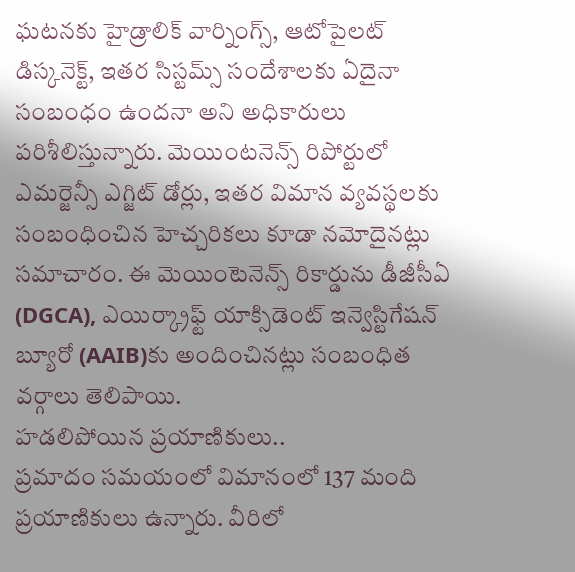ఘటనకు హైడ్రాలిక్ వార్నింగ్స్, ఆటోపైలట్ డిస్కనెక్ట్, ఇతర సిస్టమ్స్ సందేశాలకు ఏదైనా సంబంధం ఉందనా అని అధికారులు పరిశీలిస్తున్నారు. మెయింటనెన్స్ రిపోర్టులో ఎమర్జెన్సీ ఎగ్జిట్ డోర్లు, ఇతర విమాన వ్యవస్థలకు సంబంధించిన హెచ్చరికలు కూడా నమోదైనట్లు సమాచారం. ఈ మెయింటెనెన్స్ రికార్డును డీజీసీఏ (DGCA), ఎయిర్క్రాఫ్ట్ యాక్సిడెంట్ ఇన్వెస్టిగేషన్ బ్యూరో (AAIB)కు అందించినట్లు సంబంధిత వర్గాలు తెలిపాయి.
హడలిపోయిన ప్రయాణికులు..
ప్రమాదం సమయంలో విమానంలో 137 మంది ప్రయాణికులు ఉన్నారు. వీరిలో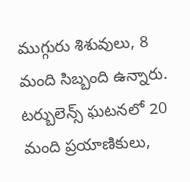ముగ్గురు శిశువులు, 8 మంది సిబ్బంది ఉన్నారు. టర్బులెన్స్ ఘటనలో 20 మంది ప్రయాణికులు,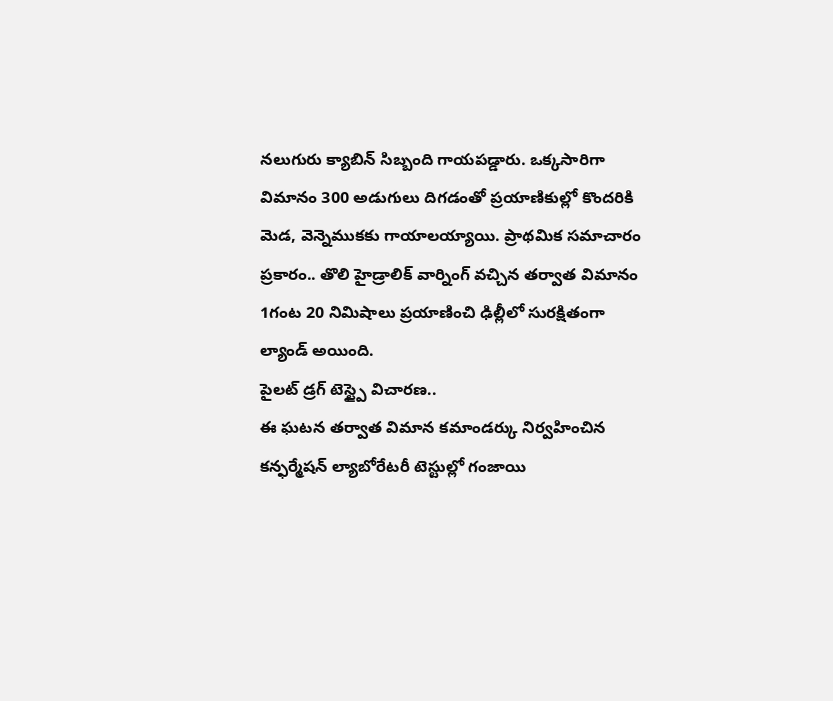నలుగురు క్యాబిన్ సిబ్బంది గాయపడ్డారు. ఒక్కసారిగా విమానం 300 అడుగులు దిగడంతో ప్రయాణికుల్లో కొందరికి మెడ, వెన్నెముకకు గాయాలయ్యాయి. ప్రాథమిక సమాచారం ప్రకారం.. తొలి హైడ్రాలిక్ వార్నింగ్ వచ్చిన తర్వాత విమానం 1గంట 20 నిమిషాలు ప్రయాణించి ఢిల్లీలో సురక్షితంగా ల్యాండ్ అయింది.
పైలట్ డ్రగ్ టెస్ట్పై విచారణ..
ఈ ఘటన తర్వాత విమాన కమాండర్కు నిర్వహించిన కన్ఫర్మేషన్ ల్యాబోరేటరీ టెస్టుల్లో గంజాయి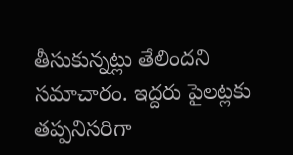తీసుకున్నట్లు తేలిందని సమాచారం. ఇద్దరు పైలట్లకు తప్పనిసరిగా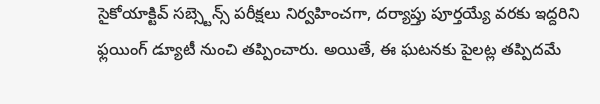సైకోయాక్టివ్ సబ్స్టెన్స్ పరీక్షలు నిర్వహించగా, దర్యాప్తు పూర్తయ్యే వరకు ఇద్దరిని ఫ్లయింగ్ డ్యూటీ నుంచి తప్పించారు. అయితే, ఈ ఘటనకు పైలట్ల తప్పిదమే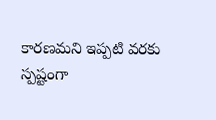కారణమని ఇప్పటి వరకు స్పష్టంగా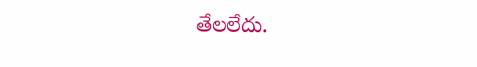తేలలేదు.